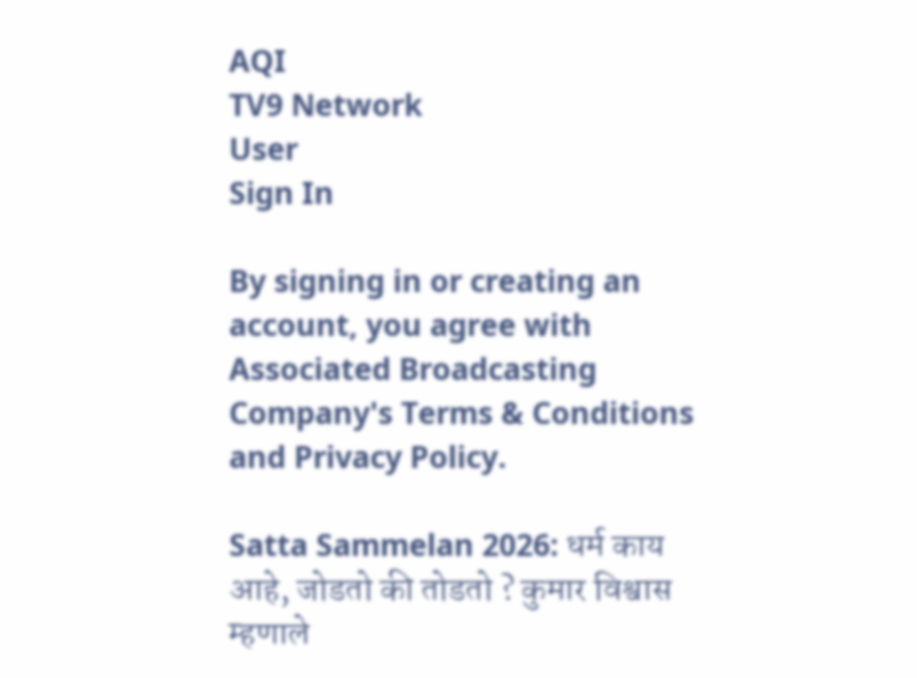AQI
TV9 Network
User
Sign In

By signing in or creating an account, you agree with Associated Broadcasting Company's Terms & Conditions and Privacy Policy.

Satta Sammelan 2026: धर्म काय आहे, जोडतो की तोडतो ? कुमार विश्वास म्हणाले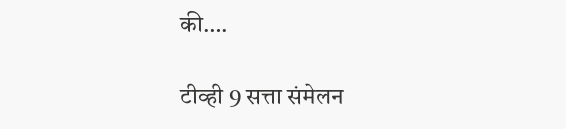की….

टीव्ही 9 सत्ता संमेलन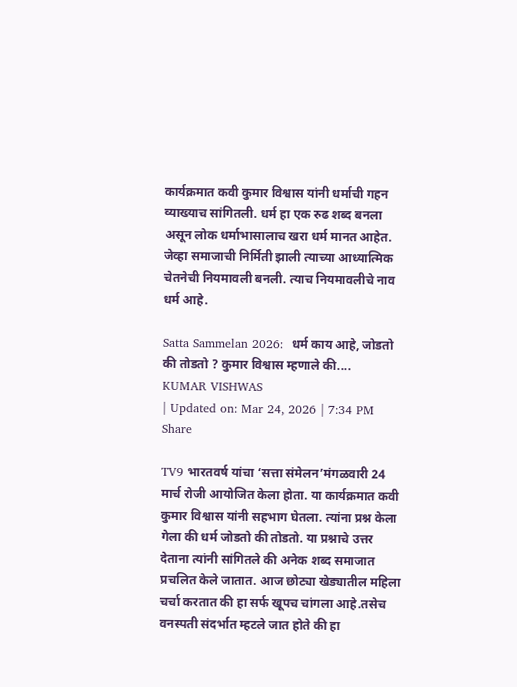कार्यक्रमात कवी कुमार विश्वास यांनी धर्माची गहन व्याख्याच सांगितली. धर्म हा एक रुढ शब्द बनला असून लोक धर्माभासालाच खरा धर्म मानत आहेत. जेव्हा समाजाची निर्मिती झाली त्याच्या आध्यात्मिक चेतनेची नियमावली बनली. त्याच नियमावलीचे नाव धर्म आहे.

Satta Sammelan 2026:  धर्म काय आहे, जोडतो की तोडतो ? कुमार विश्वास म्हणाले की....
KUMAR VISHWAS
| Updated on: Mar 24, 2026 | 7:34 PM
Share

TV9 भारतवर्ष यांचा ‘सत्ता संमेलन’मंगळवारी 24 मार्च रोजी आयोजित केला होता. या कार्यक्रमात कवी कुमार विश्वास यांनी सहभाग घेतला. त्यांना प्रश्न केला गेला की धर्म जोडतो की तोडतो. या प्रश्नाचे उत्तर देताना त्यांनी सांगितले की अनेक शब्द समाजात प्रचलित केले जातात. आज छोट्या खेड्यातील महिला चर्चा करतात की हा सर्फ खूपच चांगला आहे.तसेच वनस्पती संदर्भात म्हटले जात होते की हा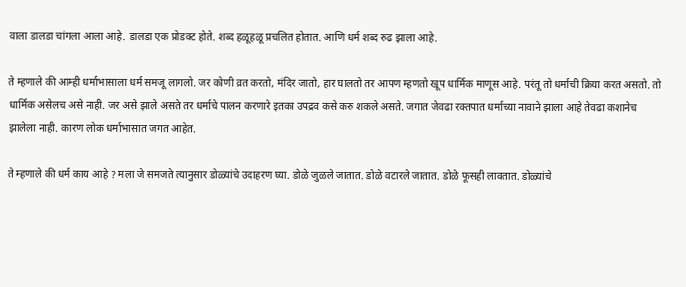वाला डालडा चांगला आला आहे. डालडा एक प्रोडक्ट होते. शब्द हळूहळू प्रचलित होतात. आणि धर्म शब्द रुढ झाला आहे.

ते म्हणाले की आम्ही धर्माभासाला धर्म समजू लागलो. जर कोणी व्रत करतो, मंदिर जातो, हार घालतो तर आपण म्हणतो खूप धार्मिक माणूस आहे. परंतू तो धर्माची क्रिया करत असतो. तो धार्मिक असेलच असे नाही. जर असे झाले असते तर धर्माचे पालन करणारे इतका उपद्रव कसे करु शकले असते. जगात जेवढा रक्तपात धर्माच्या नावाने झाला आहे तेवढा कशानेच झालेला नाही. कारण लोक धर्माभासात जगत आहेत.

ते म्हणाले की धर्म काय आहे ? मला जे समजते त्यानुसार डोळ्यांचे उदाहरण घ्या. डोळे जुळले जातात. डोळे वटारले जातात. डोळे फूसही लावतात. डोळ्यांचे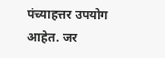पंच्याहत्तर उपयोग आहेत. जर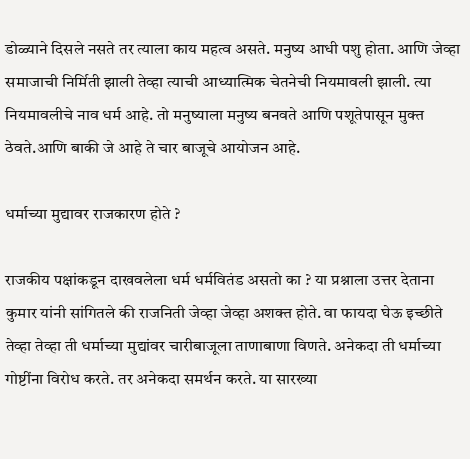डोळ्याने दिसले नसते तर त्याला काय महत्व असते. मनुष्य आधी पशु होता. आणि जेव्हा समाजाची निर्मिती झाली तेव्हा त्याची आध्यात्मिक चेतनेची नियमावली झाली. त्या नियमावलीचे नाव धर्म आहे. तो मनुष्याला मनुष्य बनवते आणि पशूतेपासून मुक्त ठेवते.आणि बाकी जे आहे ते चार बाजूचे आयोजन आहे.

धर्माच्या मुद्यावर राजकारण होते ?

राजकीय पक्षांकडून दाखवलेला धर्म धर्मवितंड असतो का ? या प्रश्नाला उत्तर देताना कुमार यांनी सांगितले की राजनिती जेव्हा जेव्हा अशक्त होते. वा फायदा घेऊ इच्छीते तेव्हा तेव्हा ती धर्माच्या मुद्यांवर चारीबाजूला ताणाबाणा विणते. अनेकदा ती धर्माच्या गोष्टींना विरोध करते. तर अनेकदा समर्थन करते. या सारख्या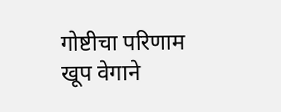गोष्टीचा परिणाम खूप वेगाने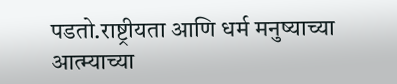पडतो.राष्ट्रीयता आणि धर्म मनुष्याच्या आत्म्याच्या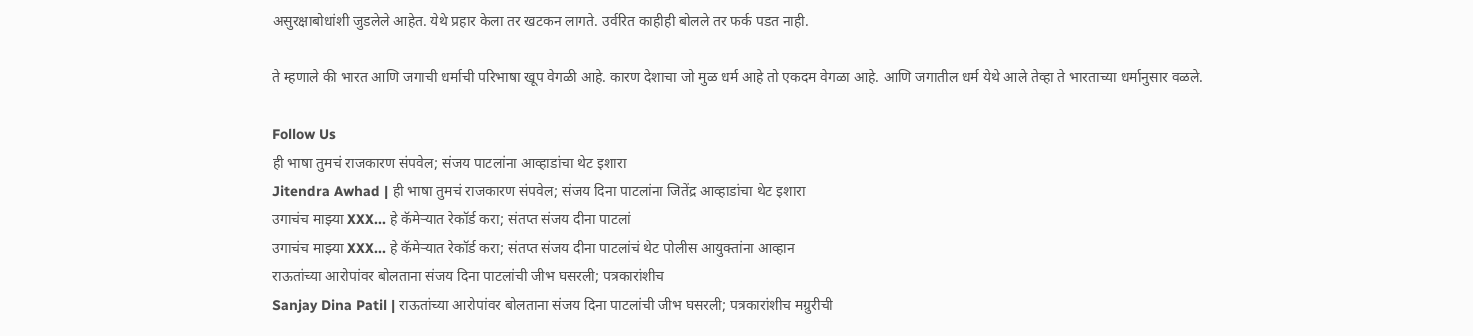असुरक्षाबोधांशी जुडलेले आहेत. येथे प्रहार केला तर खटकन लागते. उर्वरित काहीही बोलले तर फर्क पडत नाही.

ते म्हणाले की भारत आणि जगाची धर्माची परिभाषा खूप वेगळी आहे. कारण देशाचा जो मुळ धर्म आहे तो एकदम वेगळा आहे. आणि जगातील धर्म येथे आले तेव्हा ते भारताच्या धर्मानुसार वळले.

Follow Us
ही भाषा तुमचं राजकारण संपवेल; संजय पाटलांना आव्हाडांचा थेट इशारा
Jitendra Awhad | ही भाषा तुमचं राजकारण संपवेल; संजय दिना पाटलांना जितेंद्र आव्हाडांचा थेट इशारा
उगाचंच माझ्या XXX... हे कॅमेऱ्यात रेकॉर्ड करा; संतप्त संजय दीना पाटलां
उगाचंच माझ्या XXX... हे कॅमेऱ्यात रेकॉर्ड करा; संतप्त संजय दीना पाटलांचं थेट पोलीस आयुक्तांना आव्हान
राऊतांच्या आरोपांवर बोलताना संजय दिना पाटलांची जीभ घसरली; पत्रकारांशीच
Sanjay Dina Patil | राऊतांच्या आरोपांवर बोलताना संजय दिना पाटलांची जीभ घसरली; पत्रकारांशीच मग्रुरीची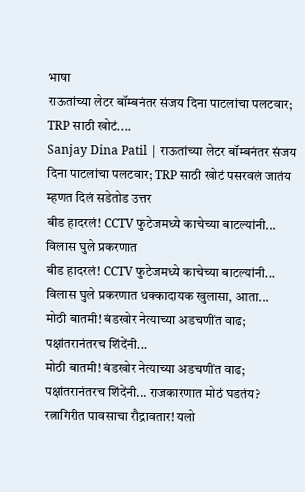भाषा
राऊतांच्या लेटर बॉम्बनंतर संजय दिना पाटलांचा पलटवार; TRP साठी खोटं....
Sanjay Dina Patil | राऊतांच्या लेटर बॉम्बनंतर संजय दिना पाटलांचा पलटवार; TRP साठी खोटं पसरवलं जातंय म्हणत दिलं सडेतोड उत्तर
बीड हादरलं! CCTV फुटेजमध्ये काचेच्या बाटल्यांनी... विलास घुले प्रकरणात
बीड हादरलं! CCTV फुटेजमध्ये काचेच्या बाटल्यांनी... विलास घुले प्रकरणात धक्कादायक खुलासा, आता...
मोठी बातमी! बंडखोर नेत्याच्या अडचणींत वाढ; पक्षांतरानंतरच शिंदेंनी...
मोठी बातमी! बंडखोर नेत्याच्या अडचणींत वाढ; पक्षांतरानंतरच शिंदेंनी... राजकारणात मोठं घडतंय?
रत्नागिरीत पावसाचा रौद्रावतार! यलो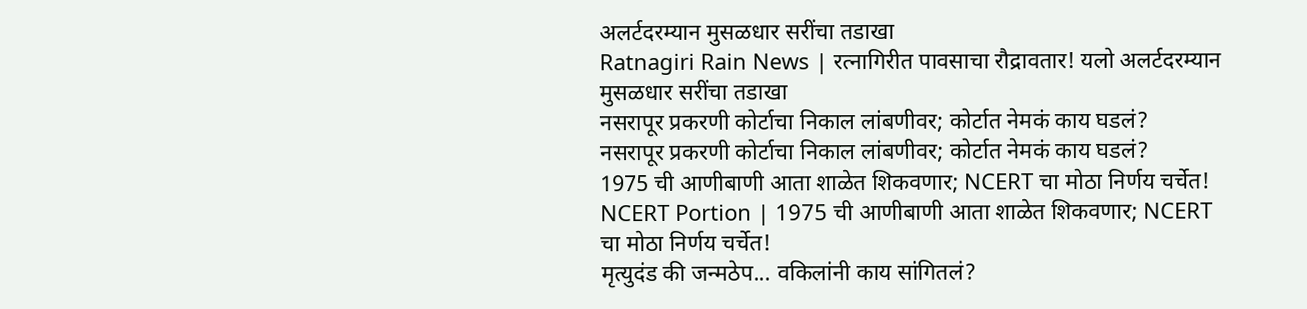अलर्टदरम्यान मुसळधार सरींचा तडाखा
Ratnagiri Rain News | रत्नागिरीत पावसाचा रौद्रावतार! यलो अलर्टदरम्यान मुसळधार सरींचा तडाखा
नसरापूर प्रकरणी कोर्टाचा निकाल लांबणीवर; कोर्टात नेमकं काय घडलं?
नसरापूर प्रकरणी कोर्टाचा निकाल लांबणीवर; कोर्टात नेमकं काय घडलं?
1975 ची आणीबाणी आता शाळेत शिकवणार; NCERT चा मोठा निर्णय चर्चेत!
NCERT Portion | 1975 ची आणीबाणी आता शाळेत शिकवणार; NCERT चा मोठा निर्णय चर्चेत!
मृत्युदंड की जन्मठेप... वकिलांनी काय सांगितलं?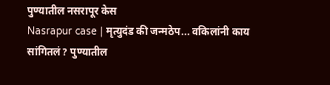पुण्यातील नसरापूर केस
Nasrapur case | मृत्युदंड की जन्मठेप... वकिलांनी काय सांगितलं? पुण्यातील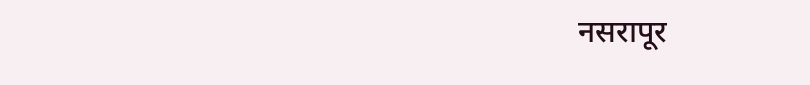नसरापूर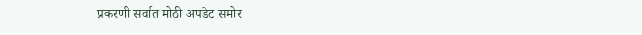प्रकरणी सर्वात मोठी अपडेट समोर